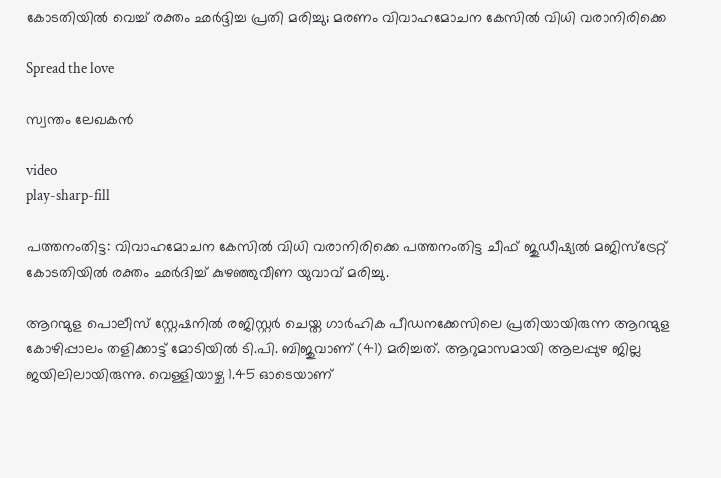കോടതിയില്‍ വെച്ച് രക്തം ഛര്‍ദ്ദിച്ച പ്രതി മരിച്ചു; മരണം വിവാഹമോചന കേസില്‍ വിധി വരാനിരിക്കെ

Spread the love

സ്വന്തം ലേഖകൻ

video
play-sharp-fill

പത്തനംതിട്ട: വിവാഹമോചന കേസില്‍ വിധി വരാനിരിക്കെ പത്തനംതിട്ട ചീഫ് ജുഡീഷ്യല്‍ മജിസ്ട്രേറ്റ് കോടതിയില്‍ രക്തം ഛര്‍ദിച്ച്‌ കുഴഞ്ഞുവീണ യുവാവ് മരിച്ചു.

ആറന്മുള പൊലീസ് സ്റ്റേഷനില്‍ രജിസ്റ്റര്‍ ചെയ്ത ഗാര്‍ഹിക പീഡനക്കേസിലെ പ്രതിയായിരുന്ന ആറന്മുള കോഴിപ്പാലം തളിക്കാട്ട് മോടിയില്‍ ടി.പി. ബിജുവാണ് (41) മരിച്ചത്. ആറുമാസമായി ആലപ്പുഴ ജില്ല ജയിലിലായിരുന്നു. വെള്ളിയാഴ്ച 1.45 ഓടെയാണ്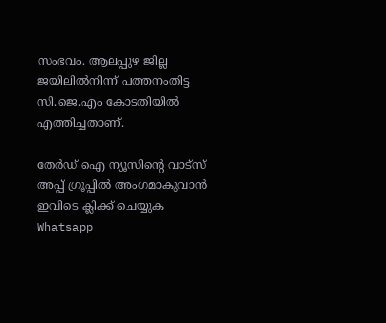സംഭവം. ആലപ്പുഴ ജില്ല ജയിലില്‍നിന്ന് പത്തനംതിട്ട സി.ജെ.എം കോടതിയില്‍ എത്തിച്ചതാണ്.

തേർഡ് ഐ ന്യൂസിന്റെ വാട്സ് അപ്പ് ഗ്രൂപ്പിൽ അംഗമാകുവാൻ ഇവിടെ ക്ലിക്ക് ചെയ്യുക
Whatsapp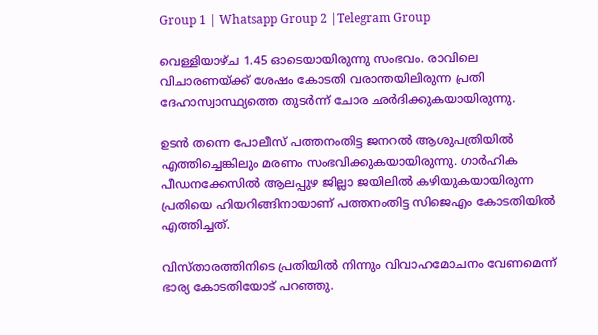Group 1 | Whatsapp Group 2 |Telegram Group

വെള്ളിയാഴ്ച 1.45 ഓടെയായിരുന്നു സംഭവം. രാവിലെ വിചാരണയ്ക്ക് ശേഷം കോടതി വരാന്തയിലിരുന്ന പ്രതി ദേഹാസ്വാസ്ഥ്യത്തെ തുടര്‍ന്ന് ചോര ഛര്‍ദിക്കുകയായിരുന്നു.

ഉടന്‍ തന്നെ പോലീസ് പത്തനംതിട്ട ജനറല്‍ ആശുപത്രിയില്‍ എത്തിച്ചെങ്കിലും മരണം സംഭവിക്കുകയായിരുന്നു. ഗാര്‍ഹിക പീഡനക്കേസില്‍ ആലപ്പുഴ ജില്ലാ ജയിലില്‍ കഴിയുകയായിരുന്ന പ്രതിയെ ഹിയറിങ്ങിനായാണ് പത്തനംതിട്ട സിജെഎം കോടതിയില്‍ എത്തിച്ചത്.

വിസ്താരത്തിനിടെ പ്രതിയില്‍ നിന്നും വിവാഹമോചനം വേണമെന്ന് ഭാര്യ കോടതിയോട് പറഞ്ഞു.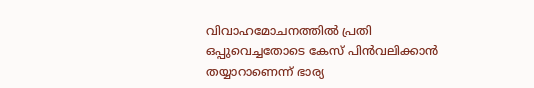വിവാഹമോചനത്തില്‍ പ്രതി ഒപ്പുവെച്ചതോടെ കേസ് പിന്‍വലിക്കാന്‍ തയ്യാറാണെന്ന് ഭാര്യ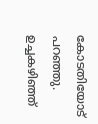കോടതിയോട് പറഞ്ഞു. ഉച്ചകഴിഞ്ഞ്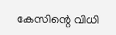കേസിന്റെ വിധി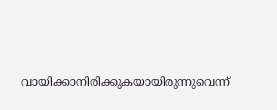വായിക്കാനിരിക്കുകയായിരുന്നുവെന്ന്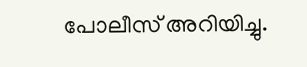പോലീസ് അറിയിച്ചു.